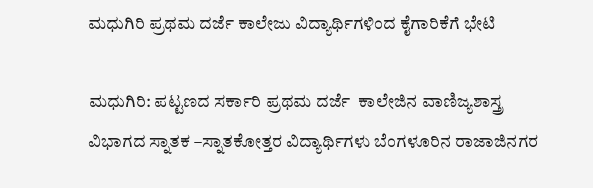ಮಧುಗಿರಿ ಪ್ರಥಮ ದರ್ಜೆ ಕಾಲೇಜು ವಿದ್ಯಾರ್ಥಿಗಳಿಂದ ಕೈಗಾರಿಕೆಗೆ ಭೇಟಿ

ಮಧುಗಿರಿ: ಪಟ್ಟಣದ ಸರ್ಕಾರಿ ಪ್ರಥಮ ದರ್ಜೆ  ಕಾಲೇಜಿನ ವಾಣಿಜ್ಯಶಾಸ್ತ್ರ ವಿಭಾಗದ ಸ್ನಾತಕ –ಸ್ನಾತಕೋತ್ತರ ವಿದ್ಯಾರ್ಥಿಗಳು ಬೆಂಗಳೂರಿನ ರಾಜಾಜಿನಗರ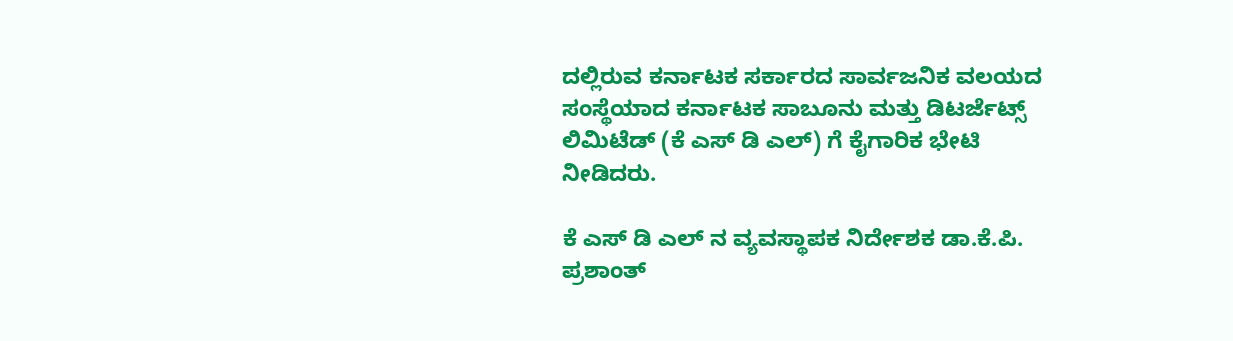ದಲ್ಲಿರುವ ಕರ್ನಾಟಕ ಸರ್ಕಾರದ ಸಾರ್ವಜನಿಕ ವಲಯದ ಸಂಸ್ಥೆಯಾದ ಕರ್ನಾಟಕ ಸಾಬೂನು ಮತ್ತು ಡಿಟರ್ಜೆಟ್ಸ್ ಲಿಮಿಟೆಡ್ (ಕೆ ಎಸ್ ಡಿ ಎಲ್) ಗೆ ಕೈಗಾರಿಕ ಭೇಟಿ ನೀಡಿದರು.

ಕೆ ಎಸ್ ಡಿ ಎಲ್ ನ ವ್ಯವಸ್ಥಾಪಕ ನಿರ್ದೇಶಕ ಡಾ.ಕೆ.ಪಿ. ಪ್ರಶಾಂತ್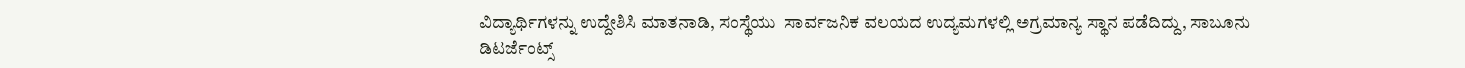ವಿದ್ಯಾರ್ಥಿಗಳನ್ನು ಉದ್ದೇಶಿಸಿ ಮಾತನಾಡಿ, ಸಂಸ್ಥೆಯು  ಸಾರ್ವಜನಿಕ ವಲಯದ ಉದ್ಯಮಗಳಲ್ಲಿ ಅಗ್ರಮಾನ್ಯ ಸ್ಥಾನ ಪಡೆದಿದ್ದು, ಸಾಬೂನು ಡಿಟರ್ಜೆಂಟ್ಸ್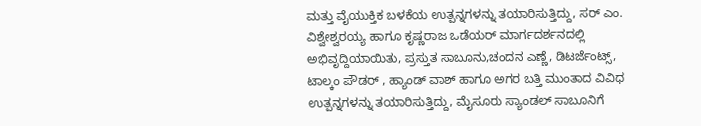ಮತ್ತು ವೈಯುಕ್ತಿಕ ಬಳಕೆಯ ಉತ್ಪನ್ನಗಳನ್ನು ತಯಾರಿಸುತ್ತಿದ್ದು, ಸರ್ ಎಂ. ವಿಶ್ವೇಶ್ವರಯ್ಯ ಹಾಗೂ ಕೃಷ್ಣರಾಜ ಒಡೆಯರ್ ಮಾರ್ಗದರ್ಶನದಲ್ಲಿ ಅಭಿವೃದ್ದಿಯಾಯಿತು, ಪ್ರಸ್ತುತ ಸಾಬೂನು,ಚಂದನ ಎಣ್ಣೆ, ಡಿಟರ್ಜೆಂಟ್ಸ್, ಟಾಲ್ಕಂ ಪೌಡರ್ , ಹ್ಯಾಂಡ್ ವಾಶ್ ಹಾಗೂ ಅಗರ ಬತ್ತಿ ಮುಂತಾದ ವಿವಿಧ ಉತ್ಪನ್ನಗಳನ್ನು ತಯಾರಿಸುತ್ತಿದ್ದು, ಮೈಸೂರು ಸ್ಯಾಂಡಲ್ ಸಾಬೂನಿಗೆ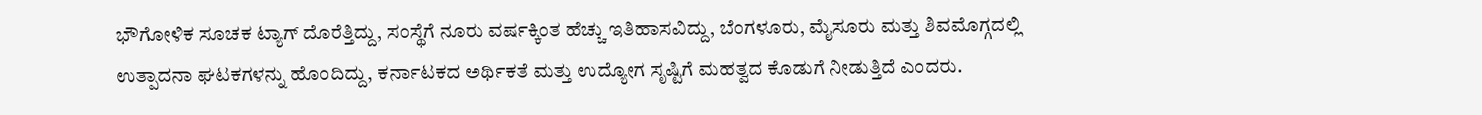ಭೌಗೋಳಿಕ ಸೂಚಕ ಟ್ಯಾಗ್ ದೊರೆತ್ತಿದ್ದು, ಸಂಸ್ಥೆಗೆ ನೂರು ವರ್ಷಕ್ಕಿಂತ ಹೆಚ್ಚು ಇತಿಹಾಸವಿದ್ದು, ಬೆಂಗಳೂರು, ಮೈಸೂರು ಮತ್ತು ಶಿವಮೊಗ್ಗದಲ್ಲಿ ಉತ್ಪಾದನಾ ಘಟಕಗಳನ್ನು ಹೊಂದಿದ್ದು, ಕರ್ನಾಟಕದ ಅರ್ಥಿಕತೆ ಮತ್ತು ಉದ್ಯೋಗ ಸೃಷ್ಟಿಗೆ ಮಹತ್ವದ ಕೊಡುಗೆ ನೀಡುತ್ತಿದೆ ಎಂದರು.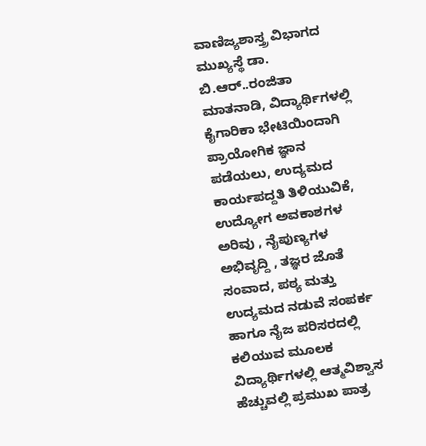ವಾಣಿಜ್ಯಶಾಸ್ತ್ರ ವಿಭಾಗದ ಮುಖ್ಯಸ್ಥೆ ಡಾ. ಬಿ.ಆರ್..ರಂಜಿತಾ  ಮಾತನಾಡಿ, ವಿದ್ಯಾರ್ಥಿಗಳಲ್ಲಿ ಕೈಗಾರಿಕಾ ಭೇಟಿಯಿಂದಾಗಿ ಪ್ರಾಯೋಗಿಕ ಜ್ಞಾನ  ಪಡೆಯಲು, ಉದ್ಯಮದ ಕಾರ್ಯಪದ್ದತಿ ತಿಳಿಯುವಿಕೆ, ಉದ್ಯೋಗ ಅವಕಾಶಗಳ ಅರಿವು , ನೈಪುಣ್ಯಗಳ ಅಭಿವೃದ್ದಿ , ತಜ್ಞರ ಜೊತೆ ಸಂವಾದ, ಪಠ್ಯ ಮತ್ತು ಉದ್ಯಮದ ನಡುವೆ ಸಂಪರ್ಕ ಹಾಗೂ ನೈಜ ಪರಿಸರದಲ್ಲಿ ಕಲಿಯುವ ಮೂಲಕ ವಿದ್ಯಾರ್ಥಿಗಳಲ್ಲಿ ಆತ್ಮವಿಶ್ವಾಸ ಹೆಚ್ಚುವಲ್ಲಿ ಪ್ರಮುಖ ಪಾತ್ರ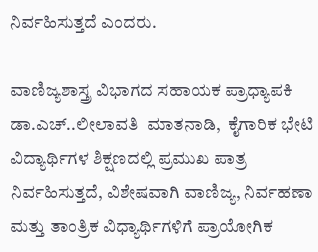ನಿರ್ವಹಿಸುತ್ತದೆ ಎಂದರು.

ವಾಣಿಜ್ಯಶಾಸ್ತ್ರ ವಿಭಾಗದ ಸಹಾಯಕ ಪ್ರಾಧ್ಯಾಪಕಿ ಡಾ.ಎಚ್..ಲೀಲಾವತಿ  ಮಾತನಾಡಿ,  ಕೈಗಾರಿಕ ಭೇಟಿ ವಿದ್ಯಾರ್ಥಿಗಳ ಶಿಕ್ಷಣದಲ್ಲಿ ಪ್ರಮುಖ ಪಾತ್ರ ನಿರ್ವಹಿಸುತ್ತದೆ, ವಿಶೇಷವಾಗಿ ವಾಣಿಜ್ಯ, ನಿರ್ವಹಣಾ ಮತ್ತು ತಾಂತ್ರಿಕ ವಿಧ್ಯಾರ್ಥಿಗಳಿಗೆ ಪ್ರಾಯೋಗಿಕ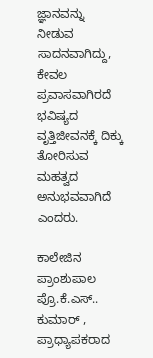ಜ್ಞಾನವನ್ನು ನೀಡುವ ಸಾದನವಾಗಿದ್ದು, ಕೇವಲ ಪ್ರವಾಸವಾಗಿರದೆ ಭವಿಷ್ಯದ ವೃತ್ತಿಜೀವನಕ್ಕೆ ದಿಕ್ಕು ತೋರಿಸುವ ಮಹತ್ವದ ಅನುಭವವಾಗಿದೆ ಎಂದರು.

ಕಾಲೇಜಿನ ಪ್ರಾಂಶುಪಾಲ ಪ್ರೊ.ಕೆ.ಎಸ್.. ಕುಮಾರ್ , ಪ್ರಾಧ್ಯಾಪಕರಾದ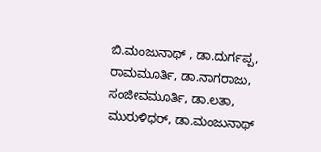ಬಿ.ಮಂಜುನಾಥ್ , ಡಾ.ದುರ್ಗಪ್ಪ, ರಾಮಮೂರ್ತಿ, ಡಾ.ನಾಗರಾಜು, ಸಂಜೀವಮೂರ್ತಿ, ಡಾ.ಲತಾ, ಮುರುಳಿಧರ್, ಡಾ.ಮಂಜುನಾಥ್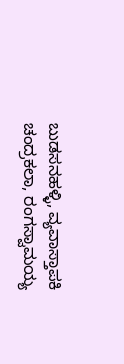ಬುಡಸನಹಳ್ಳಿ, ವ್ಯವಾಸ್ತಾಪಕಿ ಚಂದ್ರಕಲಾ, ರಂಗಸ್ವಾಮಯ್ಯ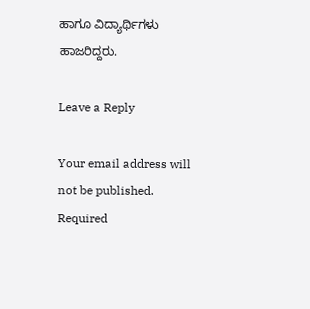ಹಾಗೂ ವಿದ್ಯಾರ್ಥಿಗಳು ಹಾಜರಿದ್ದರು.

Leave a Reply

Your email address will not be published. Required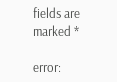fields are marked *

error: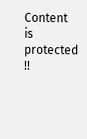Content is protected !!